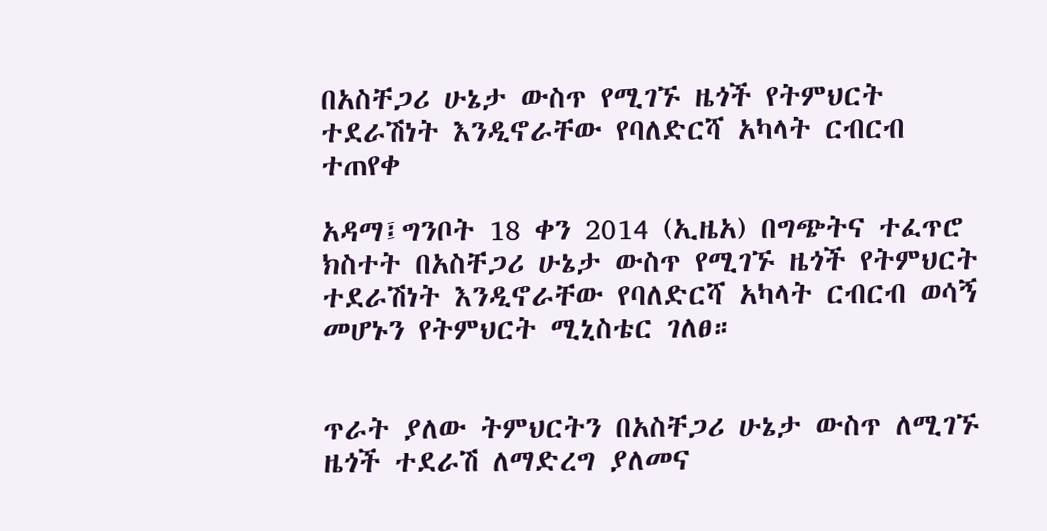በአስቸጋሪ ሁኔታ ውስጥ የሚገኙ ዜጎች የትምህርት ተደራሽነት እንዲኖራቸው የባለድርሻ አካላት ርብርብ ተጠየቀ

አዳማ፤ግንቦት 18 ቀን 2014 (ኢዜአ) በግጭትና ተፈጥሮ ክስተት በአስቸጋሪ ሁኔታ ውስጥ የሚገኙ ዜጎች የትምህርት ተደራሽነት እንዲኖራቸው የባለድርሻ አካላት ርብርብ ወሳኝ መሆኑን የትምህርት ሚኒስቴር ገለፀ።


ጥራት ያለው ትምህርትን በአስቸጋሪ ሁኔታ ውስጥ ለሚገኙ ዜጎች ተደራሽ ለማድረግ ያለመና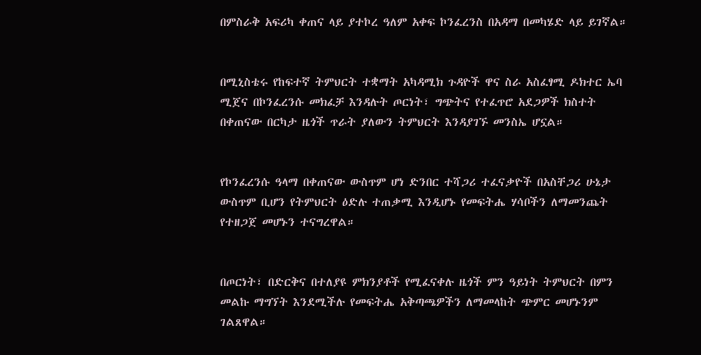በምስራቅ አፍሪካ ቀጠና ላይ ያተኮረ ዓለም አቀፍ ኮንፈረንስ በአዳማ በመካሄድ ላይ ይገኛል።


በሚኒስቴሩ የከፍተኛ ትምህርት ተቋማት አካዳሚክ ጉዳዮች ዋና ስራ አስፈፃሚ ዶክተር ኤባ ሚጀና በኮንፈረንሱ መክፈቻ እንዳሉት ጦርነት፣ ግጭትና የተፈጥሮ አደጋዎች ክስተት በቀጠናው በርካታ ዜጎች ጥራት ያለውን ትምህርት እንዳያገኙ መንስኤ ሆኗል።


የኮንፈረንሱ ዓላማ በቀጠናው ውስጥም ሆነ ድንበር ተሻጋሪ ተፈናቃዮች በአስቸጋሪ ሁኔታ ውስጥም ቢሆን የትምህርት ዕድሉ ተጠቃሚ እንዲሆኑ የመፍትሔ ሃሳቦችን ለማመንጨት የተዘጋጀ መሆኑን ተናግረዋል።


በጦርነት፣ በድርቅና በተለያዩ ምክንያቶች የሚፈናቀሉ ዜጎች ምን ዓይነት ትምህርት በምን መልኩ ማግኘት እንደሚችሉ የመፍትሔ አቅጣጫዎችን ለማመላከት ጭምር መሆኑንም ገልጸዋል።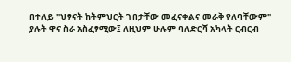በተለይ "ህፃናት ከትምህርት ገበታቸው መፈናቀልና መራቅ የለባቸውም" ያሉት ዋና ስራ አስፈፃሚው፤ ለዚህም ሁሉም ባለድርሻ አካላት ርብርብ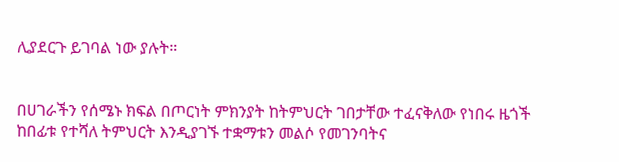ሊያደርጉ ይገባል ነው ያሉት።


በሀገራችን የሰሜኑ ክፍል በጦርነት ምክንያት ከትምህርት ገበታቸው ተፈናቅለው የነበሩ ዜጎች ከበፊቱ የተሻለ ትምህርት እንዲያገኙ ተቋማቱን መልሶ የመገንባትና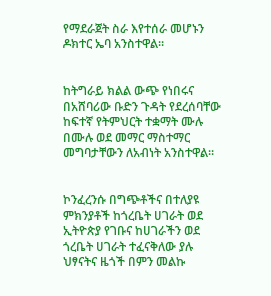የማደራጀት ስራ እየተሰራ መሆኑን ዶክተር ኤባ አንስተዋል።


ከትግራይ ክልል ውጭ የነበሩና በአሸባሪው ቡድን ጉዳት የደረሰባቸው ከፍተኛ የትምህርት ተቋማት ሙሉ በሙሉ ወደ መማር ማስተማር መግባታቸውን ለአብነት አንስተዋል።


ኮንፈረንሱ በግጭቶችና በተለያዩ ምክንያቶች ከጎረቤት ሀገራት ወደ ኢትዮጵያ የገቡና ከሀገራችን ወደ ጎረቤት ሀገራት ተፈናቅለው ያሉ ህፃናትና ዜጎች በምን መልኩ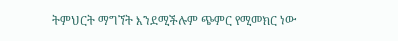ትምህርት ማግኘት እንደሚችሉም ጭምር የሚመክር ነው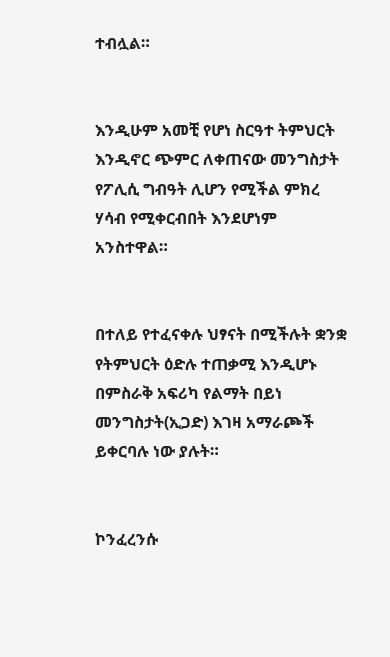ተብሏል።


እንዲሁም አመቺ የሆነ ስርዓተ ትምህርት እንዲኖር ጭምር ለቀጠናው መንግስታት የፖሊሲ ግብዓት ሊሆን የሚችል ምክረ ሃሳብ የሚቀርብበት እንደሆነም አንስተዋል።


በተለይ የተፈናቀሉ ህፃናት በሚችሉት ቋንቋ የትምህርት ዕድሉ ተጠቃሚ እንዲሆኑ በምስራቅ አፍሪካ የልማት በይነ መንግስታት(ኢጋድ) እገዛ አማራጮች ይቀርባሉ ነው ያሉት።


ኮንፈረንሱ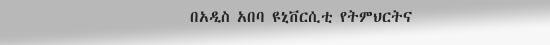በአዲስ አበባ ዩኒቨርሲቲ የትምህርትና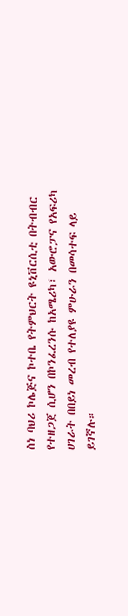ስነ ባህሪ ኮሌጅና ኮተቤ የትምህርት ዩኒቨርሲቲ በትብብር የተዘጋጀ ሲሆን በኮንፈረንሱ ከአሜሪካ፣ አውሮፓና የአፍሪካ ሀገራት በበይነ መረብ የተለያዩ ምሁራን በመሳተፍ ላይ ይገኛሉ።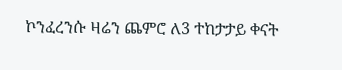ኮንፈረንሱ ዛሬን ጨምሮ ለ3 ተከታታይ ቀናት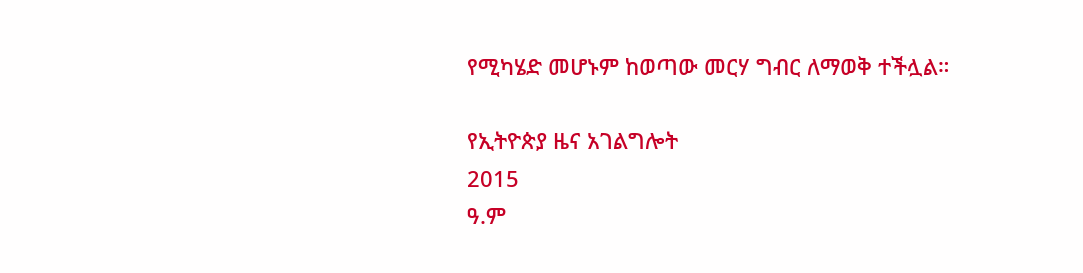የሚካሄድ መሆኑም ከወጣው መርሃ ግብር ለማወቅ ተችሏል።

የኢትዮጵያ ዜና አገልግሎት
2015
ዓ.ም